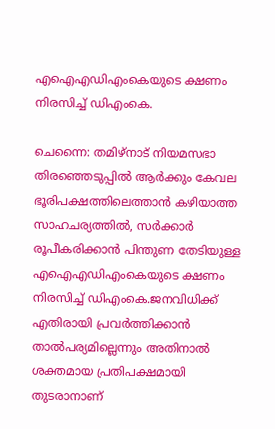എഐഎഡിഎംകെയുടെ ക്ഷണം നിരസിച്ച് ഡിഎംകെ.

ചെന്നൈ: തമിഴ്നാട് നിയമസഭാ തിരഞ്ഞെടുപ്പില്‍ ആര്‍ക്കും കേവല ഭൂരിപക്ഷത്തിലെത്താന്‍ കഴിയാത്ത സാഹചര്യത്തില്‍, സര്‍ക്കാര്‍ രൂപീകരിക്കാന്‍ പിന്തുണ തേടിയുള്ള എഐഎഡിഎംകെയുടെ ക്ഷണം നിരസിച്ച് ഡിഎംകെ.ജനവിധിക്ക് എതിരായി പ്രവര്‍ത്തിക്കാന്‍ താല്‍പര്യമില്ലെന്നും അതിനാല്‍ ശക്തമായ പ്രതിപക്ഷമായി തുടരാനാണ്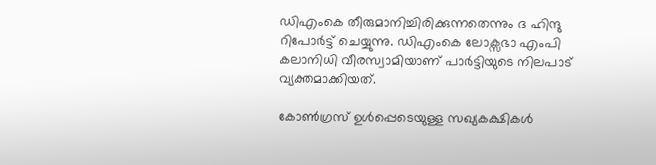ഡിഎംകെ തീരുമാനിച്ചിരിക്കുന്നതെന്നും ദ ഹിന്ദു റിപോര്‍ട്ട് ചെയ്യുന്നു. ഡിഎംകെ ലോക്സഭാ എംപി കലാനിധി വീരസ്വാമിയാണ് പാര്‍ട്ടിയുടെ നിലപാട് വ്യക്തമാക്കിയത്.

കോണ്‍ഗ്രസ് ഉള്‍പ്പെടെയുള്ള സഖ്യകക്ഷികള്‍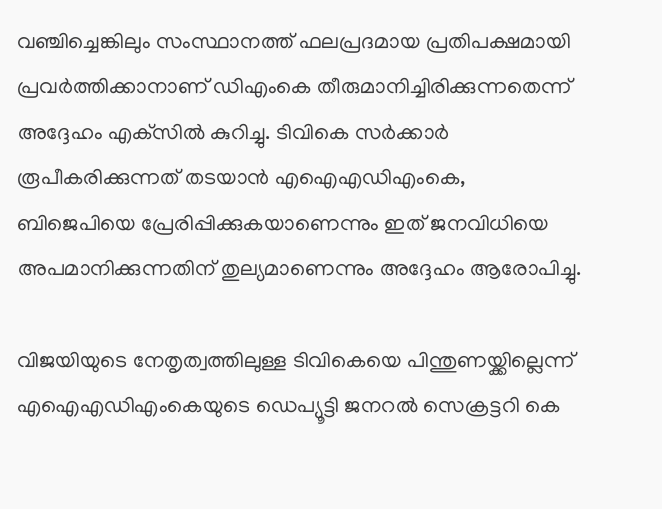വഞ്ചിച്ചെങ്കിലും സംസ്ഥാനത്ത് ഫലപ്രദമായ പ്രതിപക്ഷമായി പ്രവര്‍ത്തിക്കാനാണ് ഡിഎംകെ തീരുമാനിച്ചിരിക്കുന്നതെന്ന് അദ്ദേഹം എക്‌സില്‍ കുറിച്ചു. ടിവികെ സര്‍ക്കാര്‍ രൂപീകരിക്കുന്നത് തടയാന്‍ എഐഎഡിഎംകെ, ബിജെപിയെ പ്രേരിപ്പിക്കുകയാണെന്നും ഇത് ജനവിധിയെ അപമാനിക്കുന്നതിന് തുല്യമാണെന്നും അദ്ദേഹം ആരോപിച്ചു.

വിജയിയുടെ നേതൃത്വത്തിലുള്ള ടിവികെയെ പിന്തുണയ്ക്കില്ലെന്ന് എഐഎഡിഎംകെയുടെ ഡെപ്യൂട്ടി ജനറല്‍ സെക്രട്ടറി കെ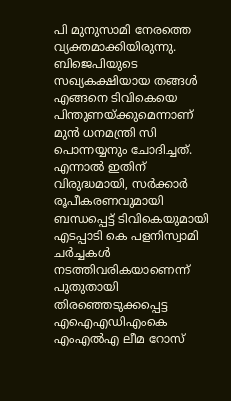പി മുനുസാമി നേരത്തെ വ്യക്തമാക്കിയിരുന്നു. ബിജെപിയുടെ സഖ്യകക്ഷിയായ തങ്ങള്‍ എങ്ങനെ ടിവികെയെ പിന്തുണയ്ക്കുമെന്നാണ് മുന്‍ ധനമന്ത്രി സി പൊന്നയ്യനും ചോദിച്ചത്. എന്നാല്‍ ഇതിന് വിരുദ്ധമായി, സര്‍ക്കാര്‍ രൂപീകരണവുമായി ബന്ധപ്പെട്ട് ടിവികെയുമായി എടപ്പാടി കെ പളനിസ്വാമി ചര്‍ച്ചകള്‍ നടത്തിവരികയാണെന്ന് പുതുതായി തിരഞ്ഞെടുക്കപ്പെട്ട എഐഎഡിഎംകെ എംഎല്‍എ ലീമ റോസ്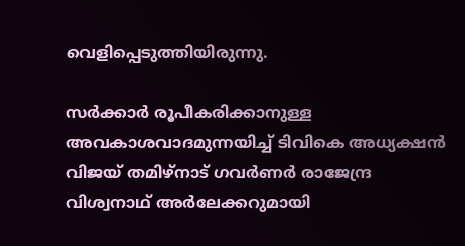വെളിപ്പെടുത്തിയിരുന്നു.

സര്‍ക്കാര്‍ രൂപീകരിക്കാനുള്ള അവകാശവാദമുന്നയിച്ച് ടിവികെ അധ്യക്ഷന്‍ വിജയ് തമിഴ്നാട് ഗവര്‍ണര്‍ രാജേന്ദ്ര വിശ്വനാഥ് അര്‍ലേക്കറുമായി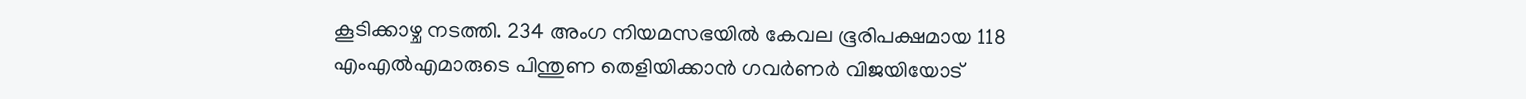കൂടിക്കാഴ്ച നടത്തി. 234 അംഗ നിയമസഭയില്‍ കേവല ഭൂരിപക്ഷമായ 118 എംഎല്‍എമാരുടെ പിന്തുണ തെളിയിക്കാന്‍ ഗവര്‍ണര്‍ വിജയിയോട്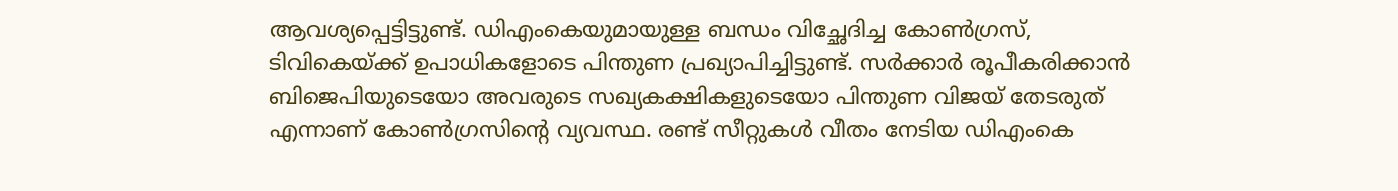ആവശ്യപ്പെട്ടിട്ടുണ്ട്. ഡിഎംകെയുമായുള്ള ബന്ധം വിച്ഛേദിച്ച കോണ്‍ഗ്രസ്, ടിവികെയ്ക്ക് ഉപാധികളോടെ പിന്തുണ പ്രഖ്യാപിച്ചിട്ടുണ്ട്. സര്‍ക്കാര്‍ രൂപീകരിക്കാന്‍ ബിജെപിയുടെയോ അവരുടെ സഖ്യകക്ഷികളുടെയോ പിന്തുണ വിജയ് തേടരുത് എന്നാണ് കോണ്‍ഗ്രസിന്റെ വ്യവസ്ഥ. രണ്ട് സീറ്റുകള്‍ വീതം നേടിയ ഡിഎംകെ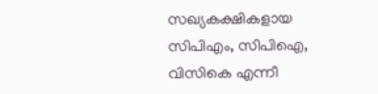സഖ്യകക്ഷികളായ സിപിഎം, സിപിഐ, വിസികെ എന്നീ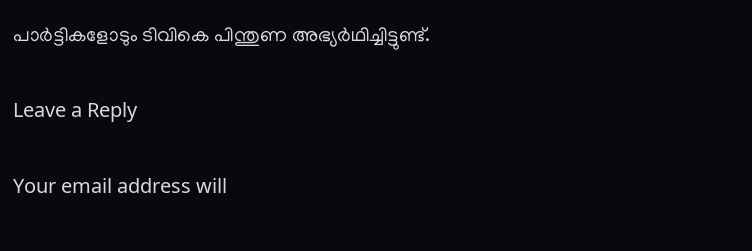പാര്‍ട്ടികളോടും ടിവികെ പിന്തുണ അഭ്യര്‍ഥിച്ചിട്ടുണ്ട്.

Leave a Reply

Your email address will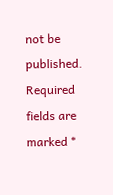not be published. Required fields are marked *